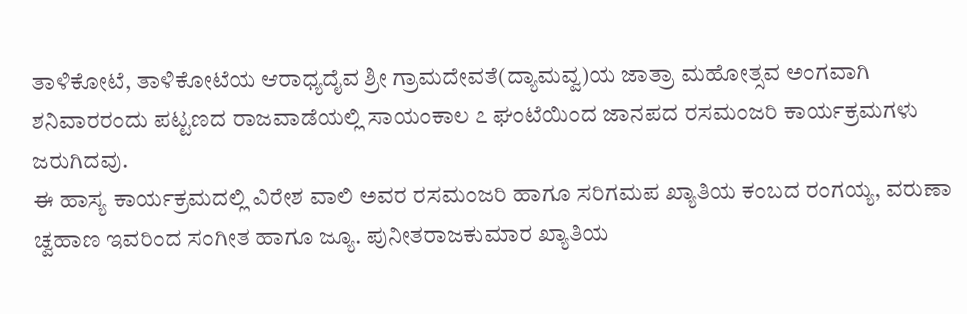ತಾಳಿಕೋಟೆ, ತಾಳಿಕೋಟೆಯ ಆರಾಧ್ಯದೈವ ಶ್ರೀ ಗ್ರಾಮದೇವತೆ(ದ್ಯಾಮವ್ವ)ಯ ಜಾತ್ರಾ ಮಹೋತ್ಸವ ಅಂಗವಾಗಿ ಶನಿವಾರರಂದು ಪಟ್ಟಣದ ರಾಜವಾಡೆಯಲ್ಲಿ ಸಾಯಂಕಾಲ ೭ ಘಂಟೆಯಿಂದ ಜಾನಪದ ರಸಮಂಜರಿ ಕಾರ್ಯಕ್ರಮಗಳು ಜರುಗಿದವು.
ಈ ಹಾಸ್ಯ ಕಾರ್ಯಕ್ರಮದಲ್ಲಿ ವಿರೇಶ ವಾಲಿ ಅವರ ರಸಮಂಜರಿ ಹಾಗೂ ಸರಿಗಮಪ ಖ್ಯಾತಿಯ ಕಂಬದ ರಂಗಯ್ಯ, ವರುಣಾ ಚ್ವಹಾಣ ಇವರಿಂದ ಸಂಗೀತ ಹಾಗೂ ಜ್ಯೂ. ಪುನೀತರಾಜಕುಮಾರ ಖ್ಯಾತಿಯ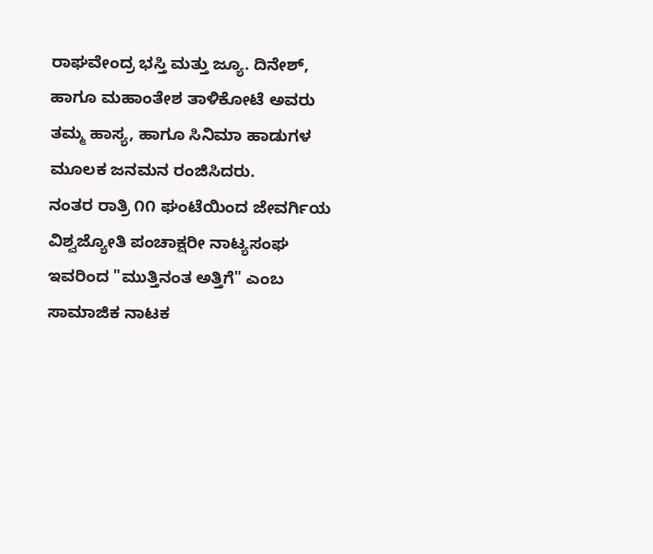ರಾಘವೇಂದ್ರ ಭಸ್ತಿ ಮತ್ತು ಜ್ಯೂ. ದಿನೇಶ್, ಹಾಗೂ ಮಹಾಂತೇಶ ತಾಳಿಕೋಟೆ ಅವರು ತಮ್ಮ ಹಾಸ್ಯ, ಹಾಗೂ ಸಿನಿಮಾ ಹಾಡುಗಳ ಮೂಲಕ ಜನಮನ ರಂಜಿಸಿದರು.
ನಂತರ ರಾತ್ರಿ ೧೧ ಘಂಟೆಯಿಂದ ಜೇವರ್ಗಿಯ ವಿಶ್ವಜ್ಯೋತಿ ಪಂಚಾಕ್ಷರೀ ನಾಟ್ಯಸಂಘ ಇವರಿಂದ "ಮುತ್ತಿನಂತ ಅತ್ತಿಗೆ" ಎಂಬ ಸಾಮಾಜಿಕ ನಾಟಕ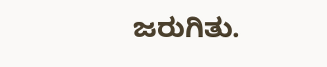ಜರುಗಿತು.